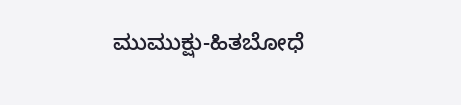ಮುಮುಕ್ಷು-ಹಿತಬೋಧೆ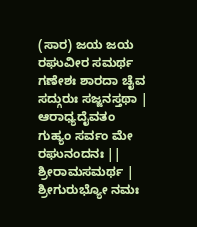(ಸಾರ) ಜಯ ಜಯ ರಘುವೀರ ಸಮರ್ಥ ಗಣೇಶಃ ಶಾರದಾ ಚೈವ ಸದ್ಗುರುಃ ಸಜ್ಜನಸ್ತಥಾ | ಆರಾಧ್ಯದೈವತಂ ಗುಹ್ಯಂ ಸರ್ವಂ ಮೇ ರಘುನಂದನಃ || ಶ್ರೀರಾಮಸಮರ್ಥ | ಶ್ರೀಗುರುಭ್ಯೋ ನಮಃ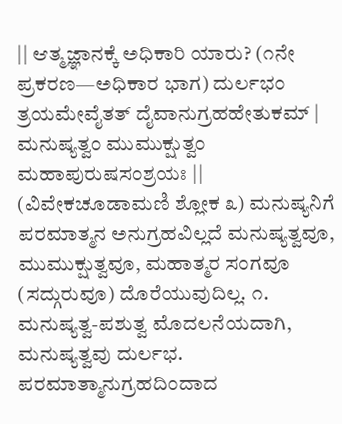|| ಆತ್ಮಜ್ಞಾನಕ್ಕೆ ಅಧಿಕಾರಿ ಯಾರು? (೧ನೇ ಪ್ರಕರಣ—ಅಧಿಕಾರ ಭಾಗ) ದುರ್ಲಭಂ ತ್ರಯಮೇವೈತತ್ ದೈವಾನುಗ್ರಹಹೇತುಕಮ್ | ಮನುಷ್ಯತ್ವಂ ಮುಮುಕ್ಷುತ್ವಂ ಮಹಾಪುರುಷಸಂಶ್ರಯಃ || (ವಿವೇಕಚೂಡಾಮಣಿ ಶ್ಲೋಕ ೩) ಮನುಷ್ಯನಿಗೆ ಪರಮಾತ್ಮನ ಅನುಗ್ರಹವಿಲ್ಲದೆ ಮನುಷ್ಯತ್ವವೂ, ಮುಮುಕ್ಷುತ್ವವೂ, ಮಹಾತ್ಮರ ಸಂಗವೂ (ಸದ್ಗುರುವೂ) ದೊರೆಯುವುದಿಲ್ಲ. ೧. ಮನುಷ್ಯತ್ವ-ಪಶುತ್ವ ಮೊದಲನೆಯದಾಗಿ, ಮನುಷ್ಯತ್ವವು ದುರ್ಲಭ. ಪರಮಾತ್ಮಾನುಗ್ರಹದಿಂದಾದ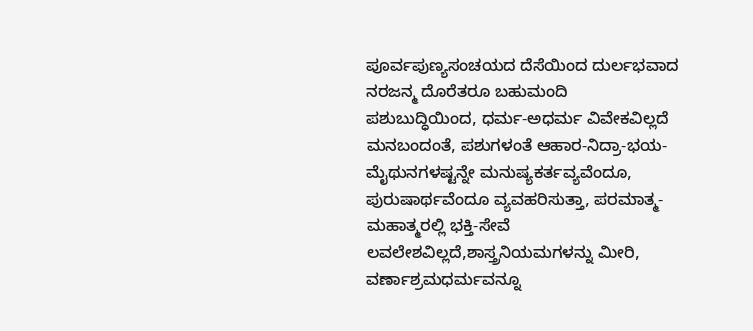ಪೂರ್ವಪುಣ್ಯಸಂಚಯದ ದೆಸೆಯಿಂದ ದುರ್ಲಭವಾದ ನರಜನ್ಮ ದೊರೆತರೂ ಬಹುಮಂದಿ ಪಶುಬುದ್ಧಿಯಿಂದ, ಧರ್ಮ-ಅಧರ್ಮ ವಿವೇಕವಿಲ್ಲದೆ ಮನಬಂದಂತೆ, ಪಶುಗಳಂತೆ ಆಹಾರ-ನಿದ್ರಾ-ಭಯ-ಮೈಥುನಗಳಷ್ಟನ್ನೇ ಮನುಷ್ಯಕರ್ತವ್ಯವೆಂದೂ, ಪುರುಷಾರ್ಥವೆಂದೂ ವ್ಯವಹರಿಸುತ್ತಾ, ಪರಮಾತ್ಮ-ಮಹಾತ್ಮರಲ್ಲಿ ಭಕ್ತಿ-ಸೇವೆ ಲವಲೇಶವಿಲ್ಲದೆ,ಶಾಸ್ತ್ರನಿಯಮಗಳನ್ನು ಮೀರಿ, ವರ್ಣಾಶ್ರಮಧರ್ಮವನ್ನೂ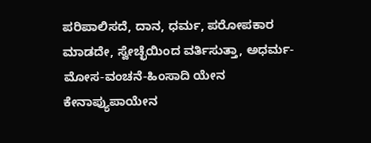ಪರಿಪಾಲಿಸದೆ, ದಾನ, ಧರ್ಮ, ಪರೋಪಕಾರ ಮಾಡದೇ, ಸ್ವೇಚ್ಛೆಯಿಂದ ವರ್ತಿಸುತ್ತಾ, ಅಧರ್ಮ-ಮೋಸ-ವಂಚನೆ-ಹಿಂಸಾದಿ ಯೇನ ಕೇನಾಪ್ಯುಪಾಯೇನ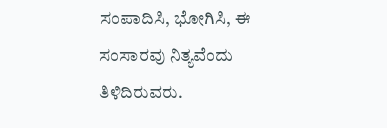ಸಂಪಾದಿಸಿ, ಭೋಗಿಸಿ, ಈ ಸಂಸಾರವು ನಿತ್ಯವೆಂದು ತಿಳಿದಿರುವರು.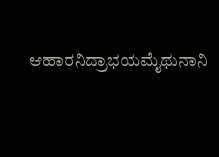ಆಹಾರನಿದ್ರಾಭಯಮೈಥುನಾನಿ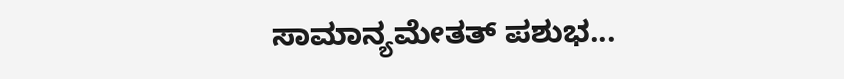ಸಾಮಾನ್ಯಮೇತತ್ ಪಶುಭ...